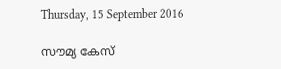Thursday, 15 September 2016

സൗമ്യ കേസ്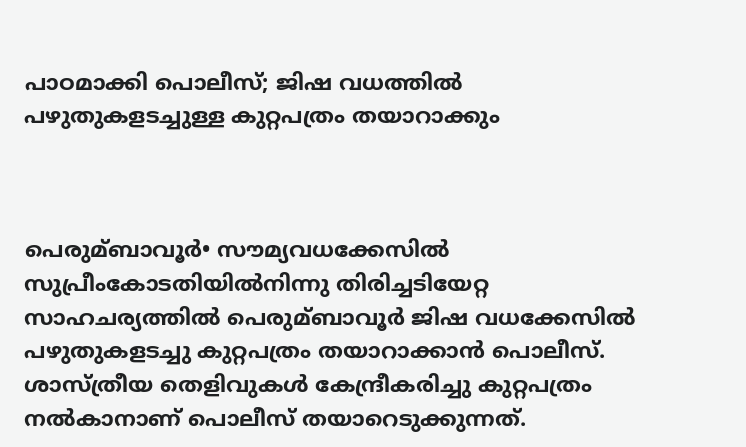പാഠമാക്കി പൊലീസ്; ജിഷ വധത്തില്‍ പഴുതുകളടച്ചുള്ള കുറ്റപത്രം തയാറാക്കും



പെരുമ്ബാവൂര്‍• സൗമ്യവധക്കേസില്‍ സുപ്രീംകോടതിയില്‍നിന്നു തിരിച്ചടിയേറ്റ സാഹചര്യത്തില്‍ പെരുമ്ബാവൂര്‍ ജിഷ വധക്കേസില്‍ പഴുതുകളടച്ചു കുറ്റപത്രം തയാറാക്കാന്‍ പൊലീസ്. ശാസ്ത്രീയ തെളിവുകള്‍ കേന്ദ്രീകരിച്ചു കുറ്റപത്രം നല്‍കാനാണ് പൊലീസ് തയാറെടുക്കുന്നത്.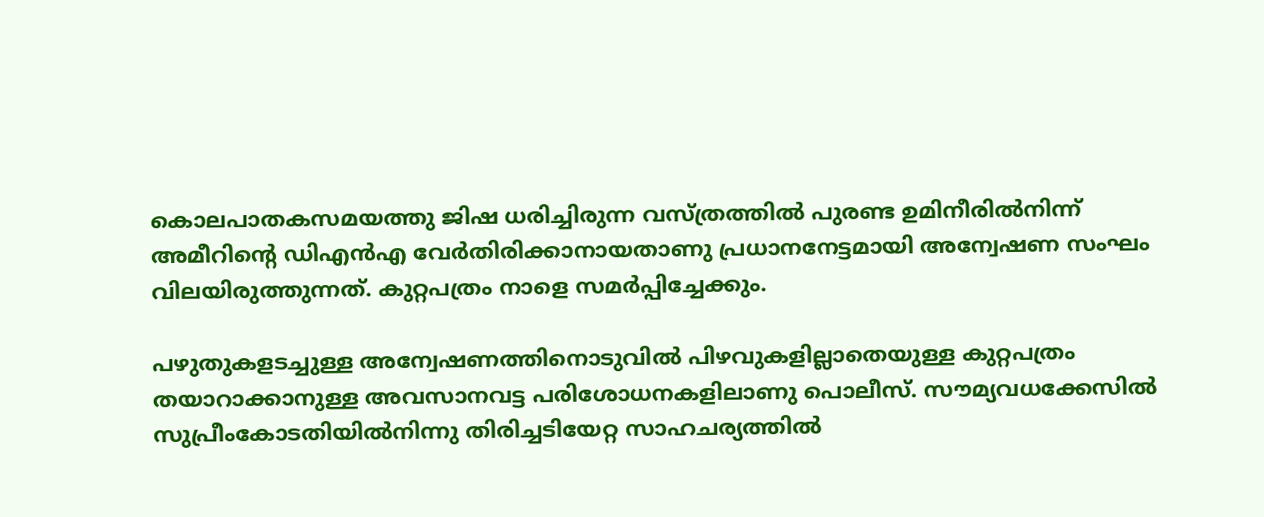കൊലപാതകസമയത്തു ജിഷ ധരിച്ചിരുന്ന വസ്ത്രത്തില്‍ പുരണ്ട ഉമിനീരില്‍നിന്ന് അമീറിന്റെ ഡിഎന്‍എ വേര്‍തിരിക്കാനായതാണു പ്രധാനനേട്ടമായി അന്വേഷണ സംഘം വിലയിരുത്തുന്നത്. കുറ്റപത്രം നാളെ സമര്‍പ്പിച്ചേക്കും.

പഴുതുകളടച്ചുള്ള അന്വേഷണത്തിനൊടുവില്‍ പിഴവുകളില്ലാതെയുള്ള കുറ്റപത്രം തയാറാക്കാനുള്ള അവസാനവട്ട പരിശോധനകളിലാണു പൊലീസ്. സൗമ്യവധക്കേസില്‍ സുപ്രീംകോടതിയില്‍നിന്നു തിരിച്ചടിയേറ്റ സാഹചര്യത്തില്‍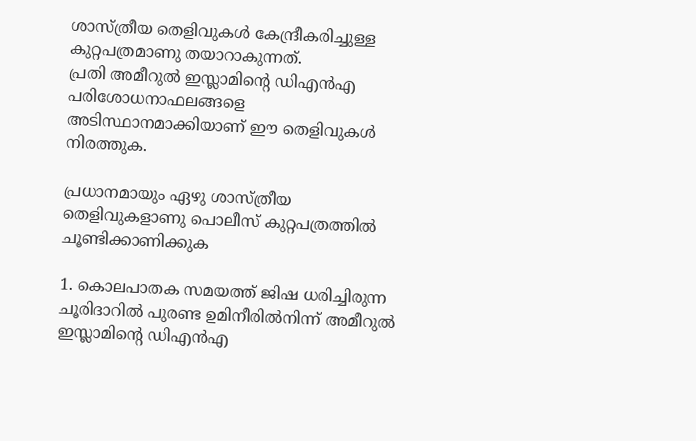ശാസ്ത്രീയ തെളിവുകള്‍ കേന്ദ്രീകരിച്ചുള്ള കുറ്റപത്രമാണു തയാറാകുന്നത്.
പ്രതി അമീറുല്‍ ഇസ്ലാമിന്റെ ഡിഎന്‍എ പരിശോധനാഫലങ്ങളെ അടിസ്ഥാനമാക്കിയാണ് ഈ തെളിവുകള്‍ നിരത്തുക.

പ്രധാനമായും ഏഴു ശാസ്ത്രീയ തെളിവുകളാണു പൊലീസ് കുറ്റപത്രത്തില്‍ ചൂണ്ടിക്കാണിക്കുക

1. കൊലപാതക സമയത്ത് ജിഷ ധരിച്ചിരുന്ന ചൂരിദാറില്‍ പുരണ്ട ഉമിനീരില്‍നിന്ന് അമീറുല്‍ ഇസ്ലാമിന്റെ ഡിഎന്‍എ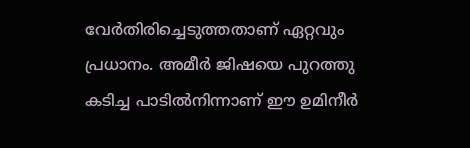വേര്‍തിരിച്ചെടുത്തതാണ് ഏറ്റവും പ്രധാനം. അമീര്‍ ജിഷയെ പുറത്തു കടിച്ച പാടില്‍നിന്നാണ് ഈ ഉമിനീര്‍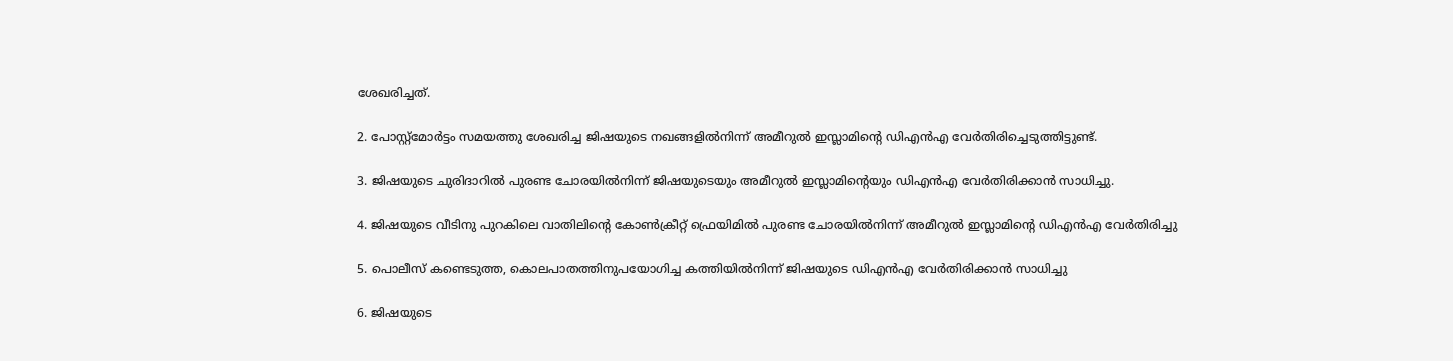ശേഖരിച്ചത്.

2. പോസ്റ്റ്മോര്‍ട്ടം സമയത്തു ശേഖരിച്ച ജിഷയുടെ നഖങ്ങളില്‍നിന്ന് അമീറുല്‍ ഇസ്ലാമിന്റെ ഡിഎന്‍എ വേര്‍തിരിച്ചെടുത്തിട്ടുണ്ട്.

3. ജിഷയുടെ ചുരിദാറില്‍ പുരണ്ട ചോരയില്‍നിന്ന് ജിഷയുടെയും അമീറുല്‍ ഇസ്ലാമിന്റെയും ഡിഎന്‍എ വേര്‍തിരിക്കാന്‍ സാധിച്ചു.

4. ജിഷയുടെ വീടിനു പുറകിലെ വാതിലിന്റെ കോണ്‍ക്രീറ്റ് ഫ്രെയിമില്‍ പുരണ്ട ചോരയില്‍നിന്ന് അമീറുല്‍ ഇസ്ലാമിന്റെ ഡിഎന്‍എ വേര്‍തിരിച്ചു

5. പൊലീസ് കണ്ടെടുത്ത, കൊലപാതത്തിനുപയോഗിച്ച കത്തിയില്‍നിന്ന് ജിഷയുടെ ഡിഎന്‍എ വേര്‍തിരിക്കാന്‍ സാധിച്ചു

6. ജിഷയുടെ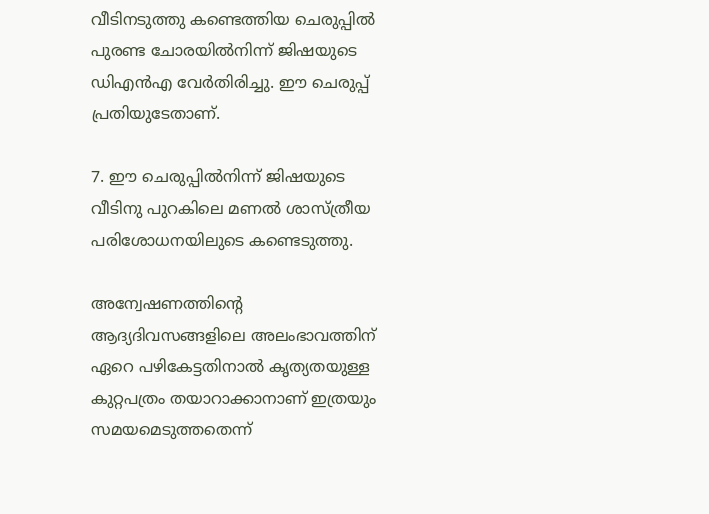വീടിനടുത്തു കണ്ടെത്തിയ ചെരുപ്പില്‍ പുരണ്ട ചോരയില്‍നിന്ന് ജിഷയുടെ ഡിഎന്‍എ വേര്‍തിരിച്ചു. ഈ ചെരുപ്പ് പ്രതിയുടേതാണ്.

7. ഈ ചെരുപ്പില്‍നിന്ന് ജിഷയുടെ വീടിനു പുറകിലെ മണല്‍ ശാസ്ത്രീയ പരിശോധനയിലുടെ കണ്ടെടുത്തു.

അന്വേഷണത്തിന്റെ ആദ്യദിവസങ്ങളിലെ അലംഭാവത്തിന് ഏറെ പഴികേട്ടതിനാല്‍ കൃത്യതയുള്ള കുറ്റപത്രം തയാറാക്കാനാണ് ഇത്രയും സമയമെടുത്തതെന്ന്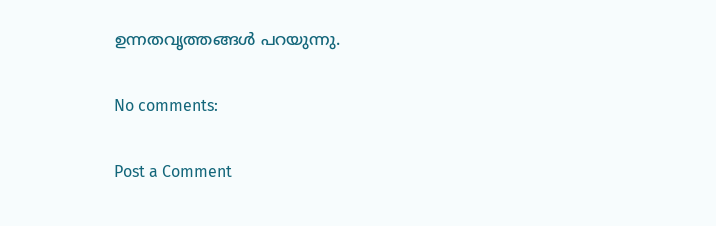ഉന്നതവൃത്തങ്ങള്‍ പറയുന്നു.

No comments:

Post a Comment